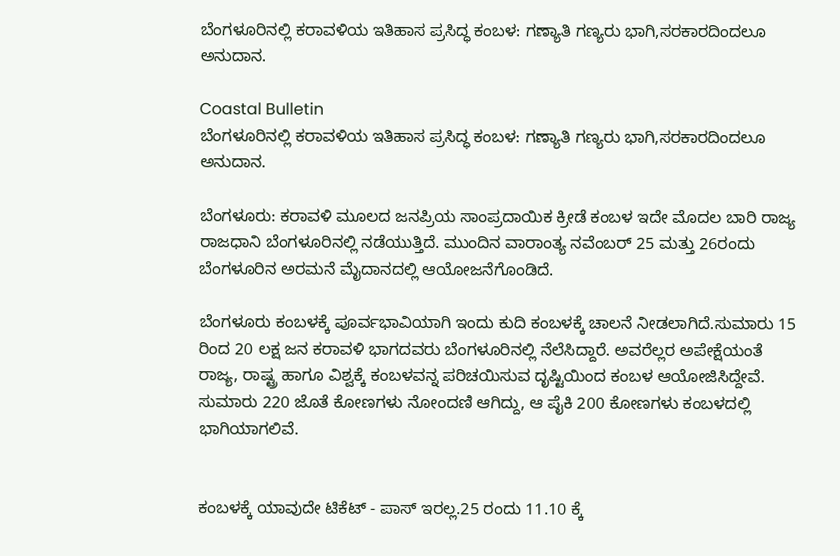ಬೆಂಗಳೂರಿನಲ್ಲಿ ಕರಾವಳಿಯ ಇತಿಹಾಸ ಪ್ರಸಿದ್ಧ ಕಂಬಳ: ಗಣ್ಯಾತಿ ಗಣ್ಯರು ಭಾಗಿ,ಸರಕಾರದಿಂದಲೂ ಅನುದಾನ.

Coastal Bulletin
ಬೆಂಗಳೂರಿನಲ್ಲಿ ಕರಾವಳಿಯ ಇತಿಹಾಸ ಪ್ರಸಿದ್ಧ ಕಂಬಳ: ಗಣ್ಯಾತಿ ಗಣ್ಯರು ಭಾಗಿ,ಸರಕಾರದಿಂದಲೂ ಅನುದಾನ.

ಬೆಂಗಳೂರು: ಕರಾವಳಿ ಮೂಲದ ಜನಪ್ರಿಯ ಸಾಂಪ್ರದಾಯಿಕ ಕ್ರೀಡೆ ಕಂಬಳ ಇದೇ ಮೊದಲ ಬಾರಿ ರಾಜ್ಯ ರಾಜಧಾನಿ ಬೆಂಗಳೂರಿನಲ್ಲಿ ನಡೆಯುತ್ತಿದೆ. ಮುಂದಿನ ವಾರಾಂತ್ಯ ನವೆಂಬರ್ 25 ಮತ್ತು 26ರಂದು ಬೆಂಗಳೂರಿನ ಅರಮನೆ ಮೈದಾನದಲ್ಲಿ ಆಯೋಜನೆಗೊಂಡಿದೆ.

ಬೆಂಗಳೂರು ಕಂಬಳಕ್ಕೆ ಪೂರ್ವಭಾವಿಯಾಗಿ ಇಂದು ಕುದಿ ಕಂಬಳಕ್ಕೆ ಚಾಲನೆ ನೀಡಲಾಗಿದೆ.ಸುಮಾರು 15 ರಿಂದ 20 ಲಕ್ಷ ಜನ ಕರಾವಳಿ ಭಾಗದವರು ಬೆಂಗಳೂರಿನಲ್ಲಿ ನೆಲೆಸಿದ್ದಾರೆ. ಅವರೆಲ್ಲರ ಅಪೇಕ್ಷೆಯಂತೆ ರಾಜ್ಯ, ರಾಷ್ಟ್ರ ಹಾಗೂ ವಿಶ್ವಕ್ಕೆ ಕಂಬಳವನ್ನ ಪರಿಚಯಿಸುವ ದೃಷ್ಟಿಯಿಂದ ಕಂಬಳ ಆಯೋಜಿಸಿದ್ದೇವೆ. ಸುಮಾರು 220 ಜೊತೆ ಕೋಣಗಳು ನೋಂದಣಿ ಆಗಿದ್ದು, ಆ ಪೈಕಿ 200 ಕೋಣಗಳು ಕಂಬಳದಲ್ಲಿ ಭಾಗಿಯಾಗಲಿವೆ.


ಕಂಬಳಕ್ಕೆ ಯಾವುದೇ ಟಿಕೆಟ್ - ಪಾಸ್ ಇರಲ್ಲ.25 ರಂದು 11.10 ಕ್ಕೆ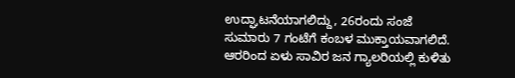ಉದ್ಘಾಟನೆಯಾಗಲಿದ್ದು, 26ರಂದು ಸಂಜೆ ಸುಮಾರು 7 ಗಂಟೆಗೆ ಕಂಬಳ ಮುಕ್ತಾಯವಾಗಲಿದೆ. ಆರರಿಂದ ಏಳು ಸಾವಿರ ಜನ ಗ್ಯಾಲರಿಯಲ್ಲಿ ಕುಳಿತು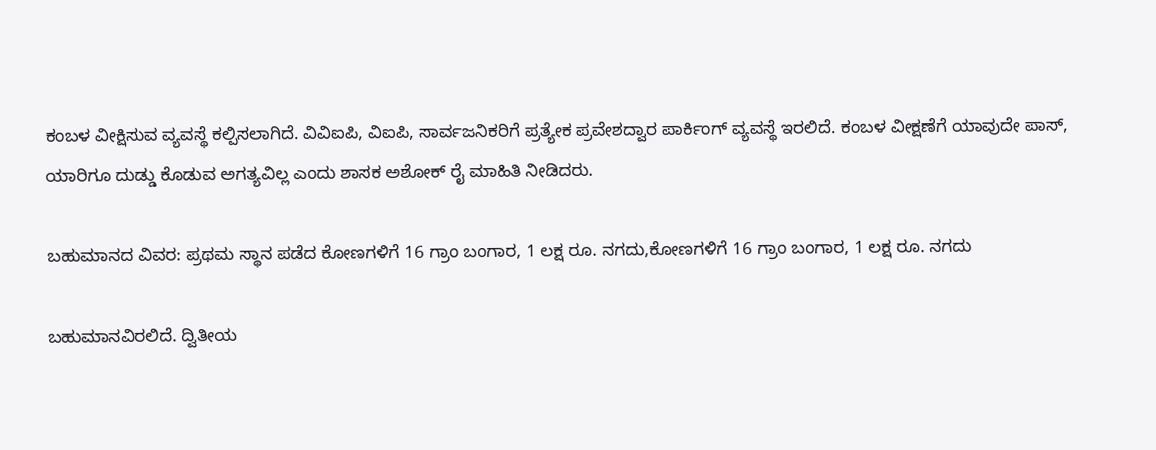ಕಂಬಳ ವೀಕ್ಷಿಸುವ ವ್ಯವಸ್ಥೆ ಕಲ್ಪಿಸಲಾಗಿದೆ. ವಿವಿಐಪಿ, ವಿಐಪಿ, ಸಾರ್ವಜನಿಕರಿಗೆ ಪ್ರತ್ಯೇಕ ಪ್ರವೇಶದ್ವಾರ ಪಾರ್ಕಿಂಗ್ ವ್ಯವಸ್ಥೆ ಇರಲಿದೆ. ಕಂಬಳ ವೀಕ್ಷಣೆಗೆ ಯಾವುದೇ ಪಾಸ್, ಯಾರಿಗೂ ದುಡ್ಡು ಕೊಡುವ ಅಗತ್ಯವಿಲ್ಲ ಎಂದು ಶಾಸಕ ಅಶೋಕ್ ರೈ ಮಾಹಿತಿ ನೀಡಿದರು.

ಬಹುಮಾನದ ವಿವರ: ಪ್ರಥಮ ಸ್ಥಾನ ಪಡೆದ ಕೋಣಗಳಿಗೆ 16 ಗ್ರಾಂ ಬಂಗಾರ, 1 ಲಕ್ಷ ರೂ. ನಗದು,ಕೋಣಗಳಿಗೆ 16 ಗ್ರಾಂ ಬಂಗಾರ, 1 ಲಕ್ಷ ರೂ. ನಗದು

ಬಹುಮಾನವಿರಲಿದೆ. ದ್ವಿತೀಯ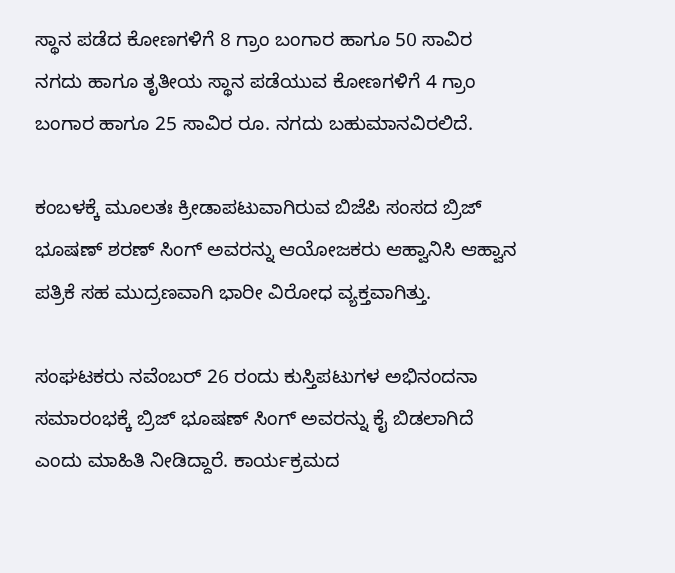ಸ್ಥಾನ ಪಡೆದ ಕೋಣಗಳಿಗೆ 8 ಗ್ರಾಂ ಬಂಗಾರ ಹಾಗೂ 50 ಸಾವಿರ ನಗದು ಹಾಗೂ ತೃತೀಯ ಸ್ಥಾನ ಪಡೆಯುವ ಕೋಣಗಳಿಗೆ 4 ಗ್ರಾಂ ಬಂಗಾರ ಹಾಗೂ 25 ಸಾವಿರ ರೂ. ನಗದು ಬಹುಮಾನವಿರಲಿದೆ.

ಕಂಬಳಕ್ಕೆ ಮೂಲತಃ ಕ್ರೀಡಾಪಟುವಾಗಿರುವ ಬಿಜೆಪಿ ಸಂಸದ ಬ್ರಿಜ್ ಭೂಷಣ್ ಶರಣ್‌ ಸಿಂಗ್‌ ಅವರನ್ನು ಆಯೋಜಕರು ಆಹ್ವಾನಿಸಿ ಆಹ್ವಾನ ಪತ್ರಿಕೆ ಸಹ ಮುದ್ರಣವಾಗಿ ಭಾರೀ ವಿರೋಧ ವ್ಯಕ್ತವಾಗಿತ್ತು.

ಸಂಘಟಕರು ನವೆಂಬರ್ 26 ರಂದು ಕುಸ್ತಿಪಟುಗಳ ಅಭಿನಂದನಾ ಸಮಾರಂಭಕ್ಕೆ ಬ್ರಿಜ್ ಭೂಷಣ್ ಸಿಂಗ್ ಅವರನ್ನು ಕೈ ಬಿಡಲಾಗಿದೆ ಎಂದು ಮಾಹಿತಿ ನೀಡಿದ್ದಾರೆ. ಕಾರ್ಯಕ್ರಮದ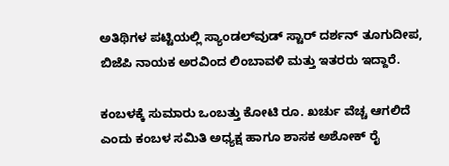ಅತಿಥಿಗಳ ಪಟ್ಟಿಯಲ್ಲಿ ಸ್ಯಾಂಡಲ್‌ವುಡ್ ಸ್ಟಾರ್ ದರ್ಶನ್ ತೂಗುದೀಪ, ಬಿಜೆಪಿ ನಾಯಕ ಅರವಿಂದ ಲಿಂಬಾವಳಿ ಮತ್ತು ಇತರರು ಇದ್ದಾರೆ.

ಕಂಬಳಕ್ಕೆ ಸುಮಾರು ಒಂಬತ್ತು ಕೋಟಿ ರೂ. ಖರ್ಚು ವೆಚ್ಚ ಆಗಲಿದೆ ಎಂದು ಕಂಬಳ ಸಮಿತಿ‌ ಅಧ್ಯಕ್ಷ ಹಾಗೂ ಶಾಸಕ ಅಶೋಕ್ ರೈ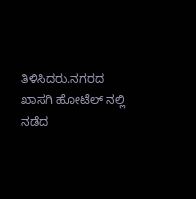ತಿಳಿಸಿದರು.ನಗರದ ಖಾಸಗಿ ಹೋಟೆಲ್ ನಲ್ಲಿ ನಡೆದ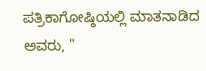ಪತ್ರಿಕಾಗೋಷ್ಠಿಯಲ್ಲಿ ಮಾತನಾಡಿದ ಅವರು, "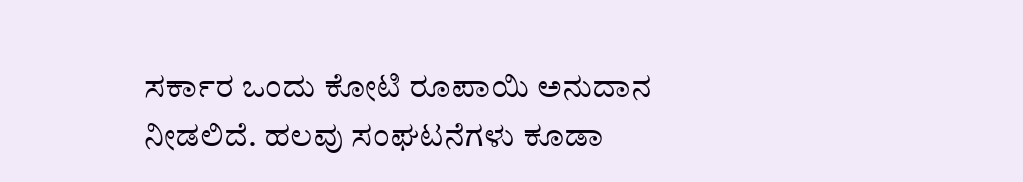ಸರ್ಕಾರ ಒಂದು ಕೋಟಿ ರೂಪಾಯಿ ಅನುದಾನ ನೀಡಲಿದೆ. ಹಲವು ಸಂಘಟನೆಗಳು ಕೂಡಾ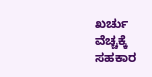ಖರ್ಚು ವೆಚ್ಚಕ್ಕೆ ಸಹಕಾರ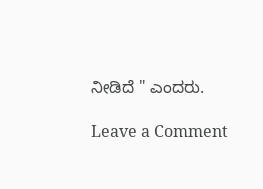ನೀಡಿದೆ " ಎಂದರು.

Leave a Comment